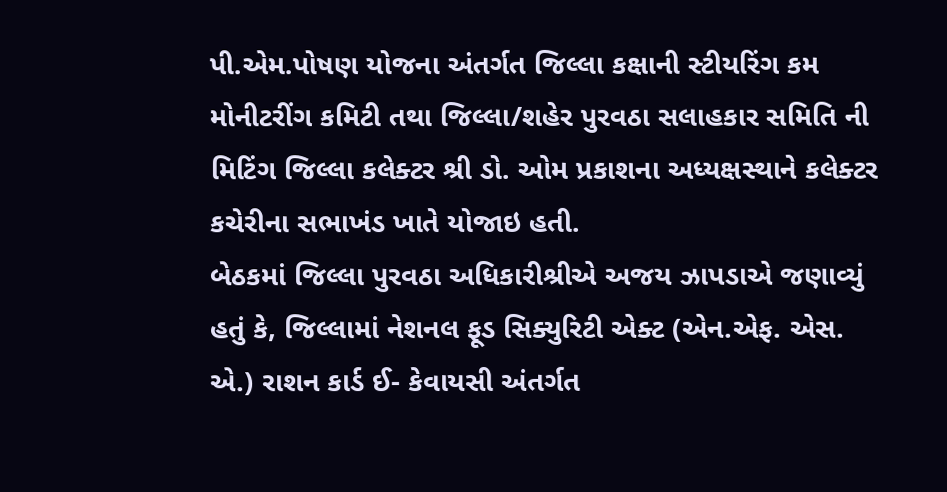પી.એમ.પોષણ યોજના અંતર્ગત જિલ્લા કક્ષાની સ્ટીયરિંગ કમ મોનીટરીંગ કમિટી તથા જિલ્લા/શહેર પુરવઠા સલાહકાર સમિતિ ની મિટિંગ જિલ્લા કલેક્ટર શ્રી ડો. ઓમ પ્રકાશના અધ્યક્ષસ્થાને કલેક્ટર કચેરીના સભાખંડ ખાતે યોજાઇ હતી.
બેઠકમાં જિલ્લા પુરવઠા અધિકારીશ્રીએ અજય ઝાપડાએ જણાવ્યું હતું કે, જિલ્લામાં નેશનલ ફૂડ સિક્યુરિટી એક્ટ (એન.એફ. એસ. એ.) રાશન કાર્ડ ઈ- કેવાયસી અંતર્ગત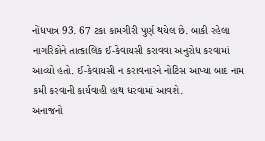નોંધપાત્ર 93. 67 ટકા કામગીરી પુર્ણ થયેલ છે. બાકી રહેલા નાગરિકોને તાત્કાલિક ઈ-કેવાયસી કરાવવા અનુરોધ કરવામાં આવ્યો હતો. ઈ-કેવાયસી ન કરાવનારને નોટિસ આપ્યા બાદ નામ કમી કરવાની કાર્યવાહી હાથ ધરવામાં આવશે.
અનાજનો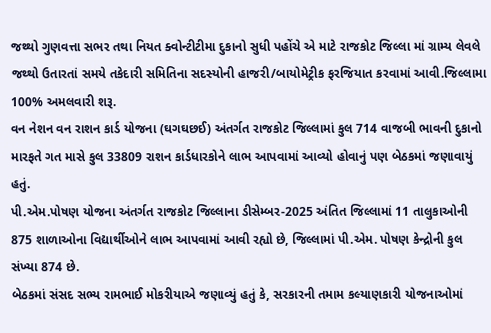જથ્થો ગુણવત્તા સભર તથા નિયત ક્વોન્ટીટીમા દુકાનો સુધી પહોંચે એ માટે રાજકોટ જિલ્લા માં ગ્રામ્ય લેવલે જથ્થો ઉતારતાં સમયે તકેદારી સમિતિના સદસ્યોની હાજરી/બાયોમેટ્રીક ફરજિયાત કરવામાં આવી.જિલ્લામા 100% અમલવારી શરૂ.
વન નેશન વન રાશન કાર્ડ યોજના (ઘગઘછઈ) અંતર્ગત રાજકોટ જિલ્લામાં કુલ 714 વાજબી ભાવની દુકાનો મારફતે ગત માસે કુલ 33809 રાશન કાર્ડધારકોને લાભ આપવામાં આવ્યો હોવાનું પણ બેઠકમાં જણાવાયું હતું.
પી.એમ.પોષણ યોજના અંતર્ગત રાજકોટ જિલ્લાના ડીસેમ્બર-2025 અંતિત જિલ્લામાં 11 તાલુકાઓની 875 શાળાઓના વિદ્યાર્થીઓને લાભ આપવામાં આવી રહ્યો છે, જિલ્લામાં પી.એમ. પોષણ કેન્દ્રોની કુલ સંખ્યા 874 છે.
બેઠકમાં સંસદ સભ્ય રામભાઈ મોકરીયાએ જણાવ્યું હતું કે, સરકારની તમામ કલ્યાણકારી યોજનાઓમાં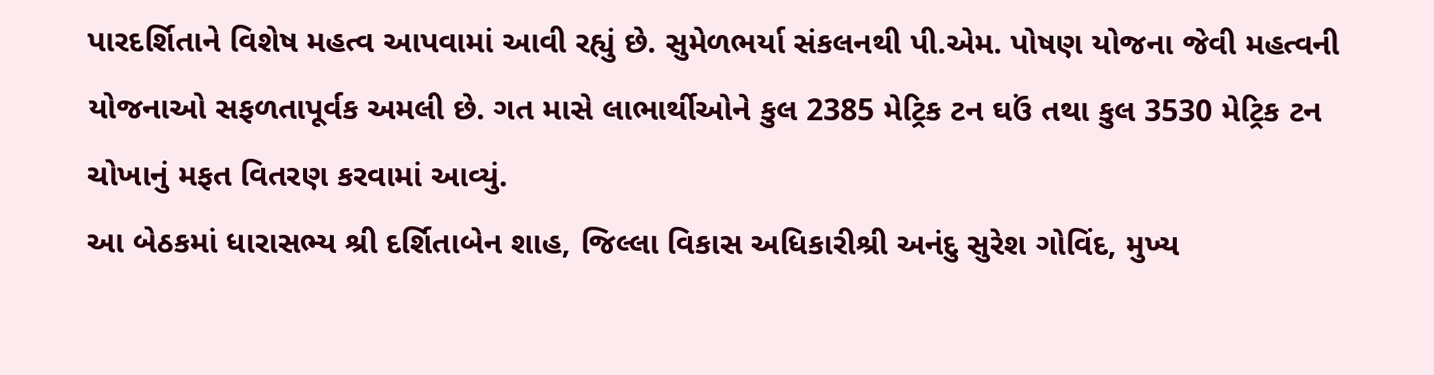પારદર્શિતાને વિશેષ મહત્વ આપવામાં આવી રહ્યું છે. સુમેળભર્યા સંકલનથી પી.એમ. પોષણ યોજના જેવી મહત્વની યોજનાઓ સફળતાપૂર્વક અમલી છે. ગત માસે લાભાર્થીઓને કુલ 2385 મેટ્રિક ટન ઘઉં તથા કુલ 3530 મેટ્રિક ટન ચોખાનું મફત વિતરણ કરવામાં આવ્યું.
આ બેઠકમાં ધારાસભ્ય શ્રી દર્શિતાબેન શાહ, જિલ્લા વિકાસ અધિકારીશ્રી અનંદુ સુરેશ ગોવિંદ, મુખ્ય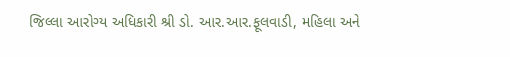જિલ્લા આરોગ્ય અધિકારી શ્રી ડો. આર.આર.ફૂલવાડી, મહિલા અને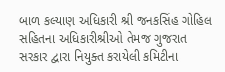બાળ કલ્યાણ અધિકારી શ્રી જનકસિંહ ગોહિલ સહિતના અધિકારીશ્રીઓ તેમજ ગુજરાત સરકાર દ્વારા નિયુક્ત કરાયેલી કમિટીના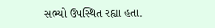સભ્યો ઉપસ્થિત રહ્યા હતા.